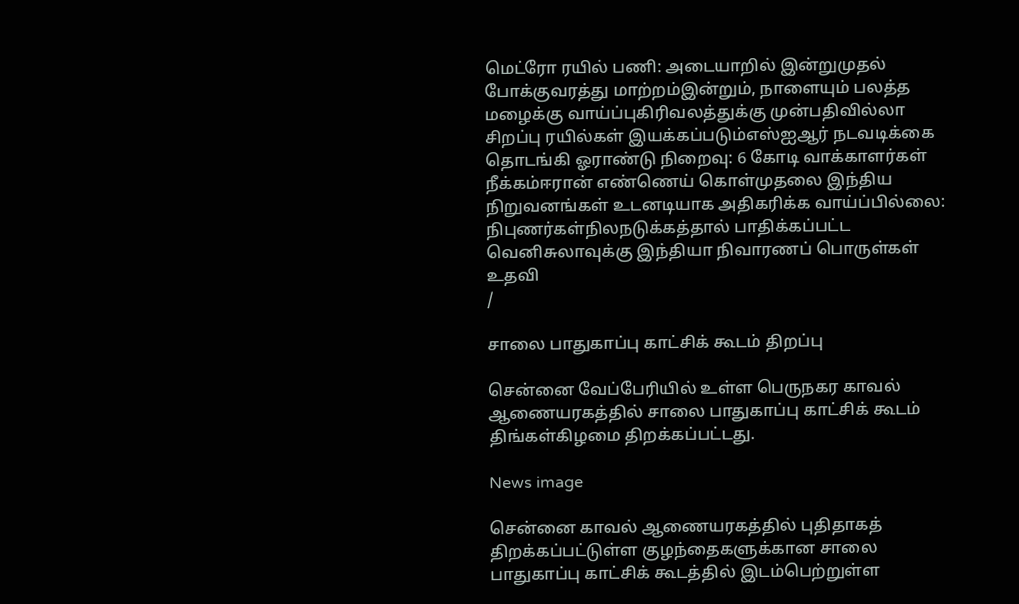மெட்ரோ ரயில் பணி: அடையாறில் இன்றுமுதல் போக்குவரத்து மாற்றம்இன்றும், நாளையும் பலத்த மழைக்கு வாய்ப்புகிரிவலத்துக்கு முன்பதிவில்லா சிறப்பு ரயில்கள் இயக்கப்படும்எஸ்ஐஆர் நடவடிக்கை தொடங்கி ஓராண்டு நிறைவு: 6 கோடி வாக்காளர்கள் நீக்கம்ஈரான் எண்ணெய் கொள்முதலை இந்திய நிறுவனங்கள் உடனடியாக அதிகரிக்க வாய்ப்பில்லை: நிபுணர்கள்நிலநடுக்கத்தால் பாதிக்கப்பட்ட வெனிசுலாவுக்கு இந்தியா நிவாரணப் பொருள்கள் உதவி
/

சாலை பாதுகாப்பு காட்சிக் கூடம் திறப்பு

சென்னை வேப்பேரியில் உள்ள பெருநகர காவல் ஆணையரகத்தில் சாலை பாதுகாப்பு காட்சிக் கூடம் திங்கள்கிழமை திறக்கப்பட்டது.

News image

சென்னை காவல் ஆணையரகத்தில் புதிதாகத் திறக்கப்பட்டுள்ள குழந்தைகளுக்கான சாலை பாதுகாப்பு காட்சிக் கூடத்தில் இடம்பெற்றுள்ள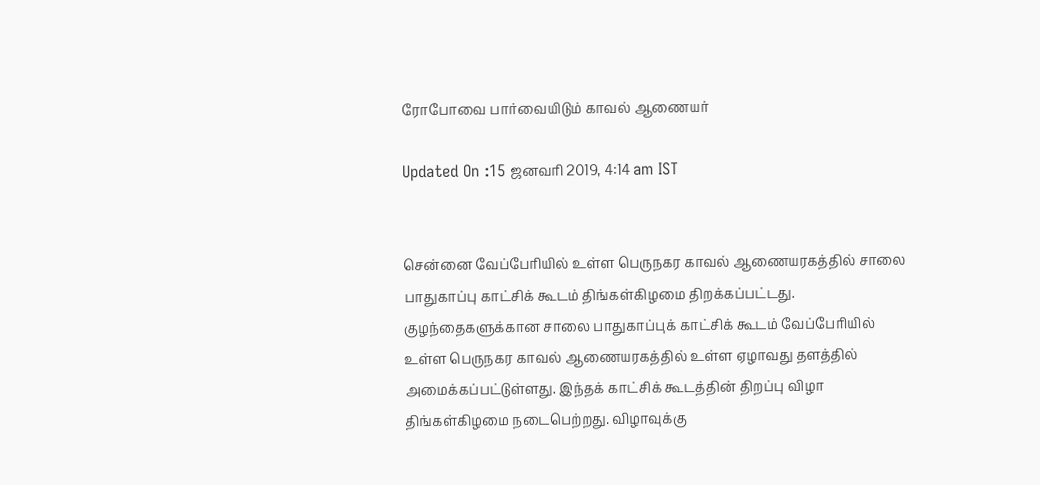ரோபோவை பார்வையிடும் காவல் ஆணையர்

Updated On :15 ஜனவரி 2019, 4:14 am IST


சென்னை வேப்பேரியில் உள்ள பெருநகர காவல் ஆணையரகத்தில் சாலை பாதுகாப்பு காட்சிக் கூடம் திங்கள்கிழமை திறக்கப்பட்டது.
குழந்தைகளுக்கான சாலை பாதுகாப்புக் காட்சிக் கூடம் வேப்பேரியில் உள்ள பெருநகர காவல் ஆணையரகத்தில் உள்ள ஏழாவது தளத்தில் அமைக்கப்பட்டுள்ளது. இந்தக் காட்சிக் கூடத்தின் திறப்பு விழா திங்கள்கிழமை நடைபெற்றது. விழாவுக்கு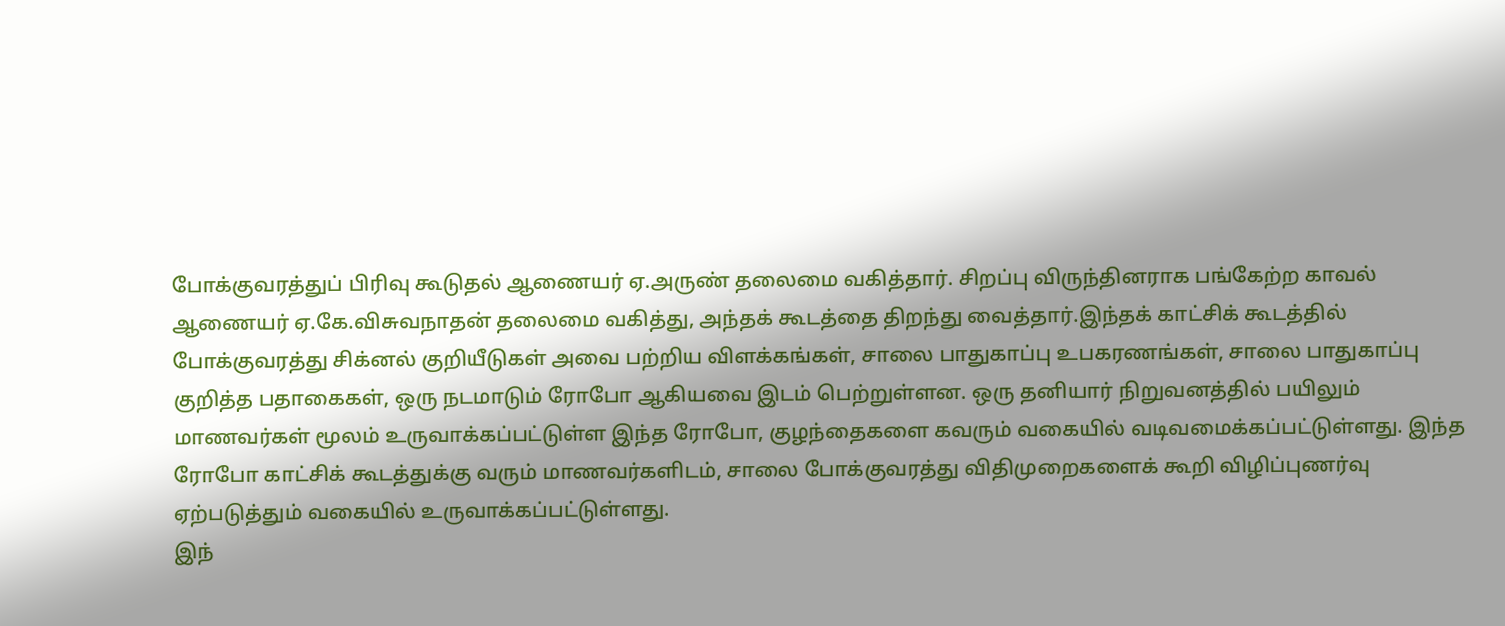போக்குவரத்துப் பிரிவு கூடுதல் ஆணையர் ஏ.அருண் தலைமை வகித்தார். சிறப்பு விருந்தினராக பங்கேற்ற காவல் ஆணையர் ஏ.கே.விசுவநாதன் தலைமை வகித்து, அந்தக் கூடத்தை திறந்து வைத்தார்.இந்தக் காட்சிக் கூடத்தில் போக்குவரத்து சிக்னல் குறியீடுகள் அவை பற்றிய விளக்கங்கள், சாலை பாதுகாப்பு உபகரணங்கள், சாலை பாதுகாப்பு குறித்த பதாகைகள், ஒரு நடமாடும் ரோபோ ஆகியவை இடம் பெற்றுள்ளன. ஒரு தனியார் நிறுவனத்தில் பயிலும் மாணவர்கள் மூலம் உருவாக்கப்பட்டுள்ள இந்த ரோபோ, குழந்தைகளை கவரும் வகையில் வடிவமைக்கப்பட்டுள்ளது. இந்த ரோபோ காட்சிக் கூடத்துக்கு வரும் மாணவர்களிடம், சாலை போக்குவரத்து விதிமுறைகளைக் கூறி விழிப்புணர்வு ஏற்படுத்தும் வகையில் உருவாக்கப்பட்டுள்ளது.
இந்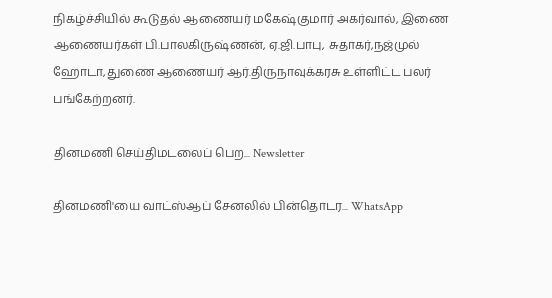நிகழ்ச்சியில் கூடுதல் ஆணையர் மகேஷ்குமார் அகர்வால், இணை ஆணையர்கள் பி.பாலகிருஷ்ணன், ஏ.ஜி.பாபு, சுதாகர்,நஜ்முல் ஹோடா,துணை ஆணையர் ஆர்.திருநாவுக்கரசு உள்ளிட்ட பலர் பங்கேற்றனர்.

தினமணி செய்திமடலைப் பெற... Newsletter

தினமணி'யை வாட்ஸ்ஆப் சேனலில் பின்தொடர... WhatsApp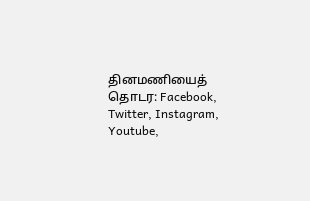தினமணியைத் தொடர: Facebook, Twitter, Instagram, Youtube,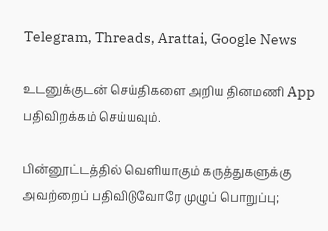Telegram, Threads, Arattai, Google News

உடனுக்குடன் செய்திகளை அறிய தினமணி App பதிவிறக்கம் செய்யவும்.

பின்னூட்டத்தில் வெளியாகும் கருத்துகளுக்கு அவற்றைப் பதிவிடுவோரே முழுப் பொறுப்பு;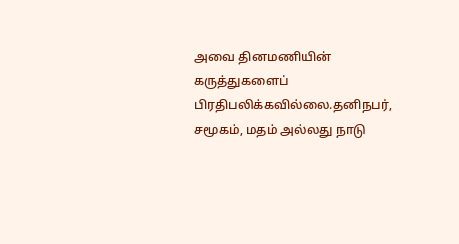அவை தினமணியின் கருத்துகளைப் பிரதிபலிக்கவில்லை.தனிநபர், சமூகம், மதம் அல்லது நாடு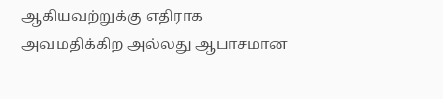ஆகியவற்றுக்கு எதிராக அவமதிக்கிற அல்லது ஆபாசமான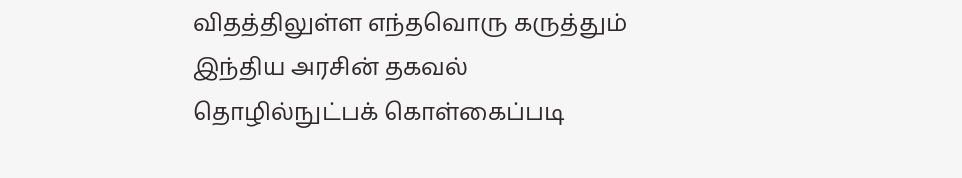விதத்திலுள்ள எந்தவொரு கருத்தும் இந்திய அரசின் தகவல் தொழில்நுட்பக் கொள்கைப்படி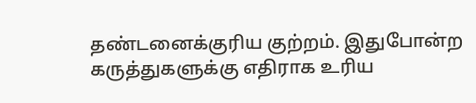தண்டனைக்குரிய குற்றம். இதுபோன்ற கருத்துகளுக்கு எதிராக உரிய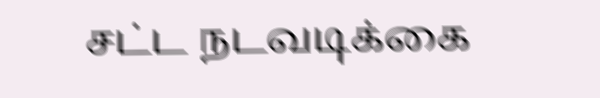சட்ட நடவடிக்கை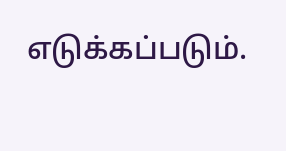எடுக்கப்படும்.